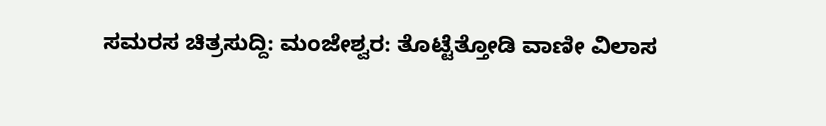ಸಮರಸ ಚಿತ್ರಸುದ್ದಿ: ಮಂಜೇಶ್ವರ: ತೊಟ್ಟೆತ್ತೋಡಿ ವಾಣೀ ವಿಲಾಸ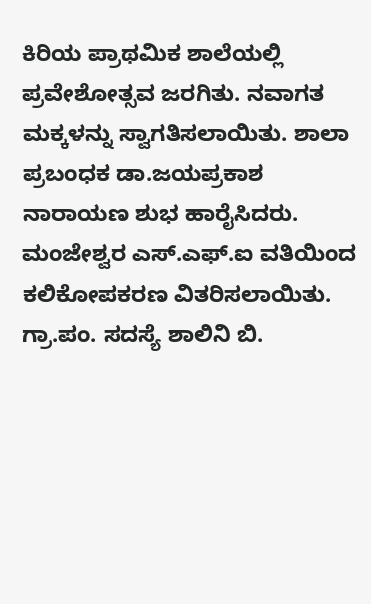ಕಿರಿಯ ಪ್ರಾಥಮಿಕ ಶಾಲೆಯಲ್ಲಿ ಪ್ರವೇಶೋತ್ಸವ ಜರಗಿತು. ನವಾಗತ ಮಕ್ಕಳನ್ನು ಸ್ವಾಗತಿಸಲಾಯಿತು. ಶಾಲಾ ಪ್ರಬಂಧಕ ಡಾ.ಜಯಪ್ರಕಾಶ ನಾರಾಯಣ ಶುಭ ಹಾರೈಸಿದರು. ಮಂಜೇಶ್ವರ ಎಸ್.ಎಫ್.ಐ ವತಿಯಿಂದ ಕಲಿಕೋಪಕರಣ ವಿತರಿಸಲಾಯಿತು. ಗ್ರಾ.ಪಂ. ಸದಸ್ಯೆ ಶಾಲಿನಿ ಬಿ.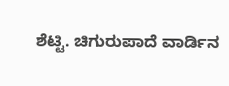ಶೆಟ್ಟಿ. ಚಿಗುರುಪಾದೆ ವಾರ್ಡಿನ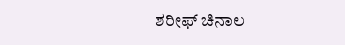ಶರೀಫ್ ಚಿನಾಲ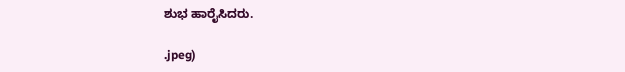ಶುಭ ಹಾರೈಸಿದರು.

.jpeg)